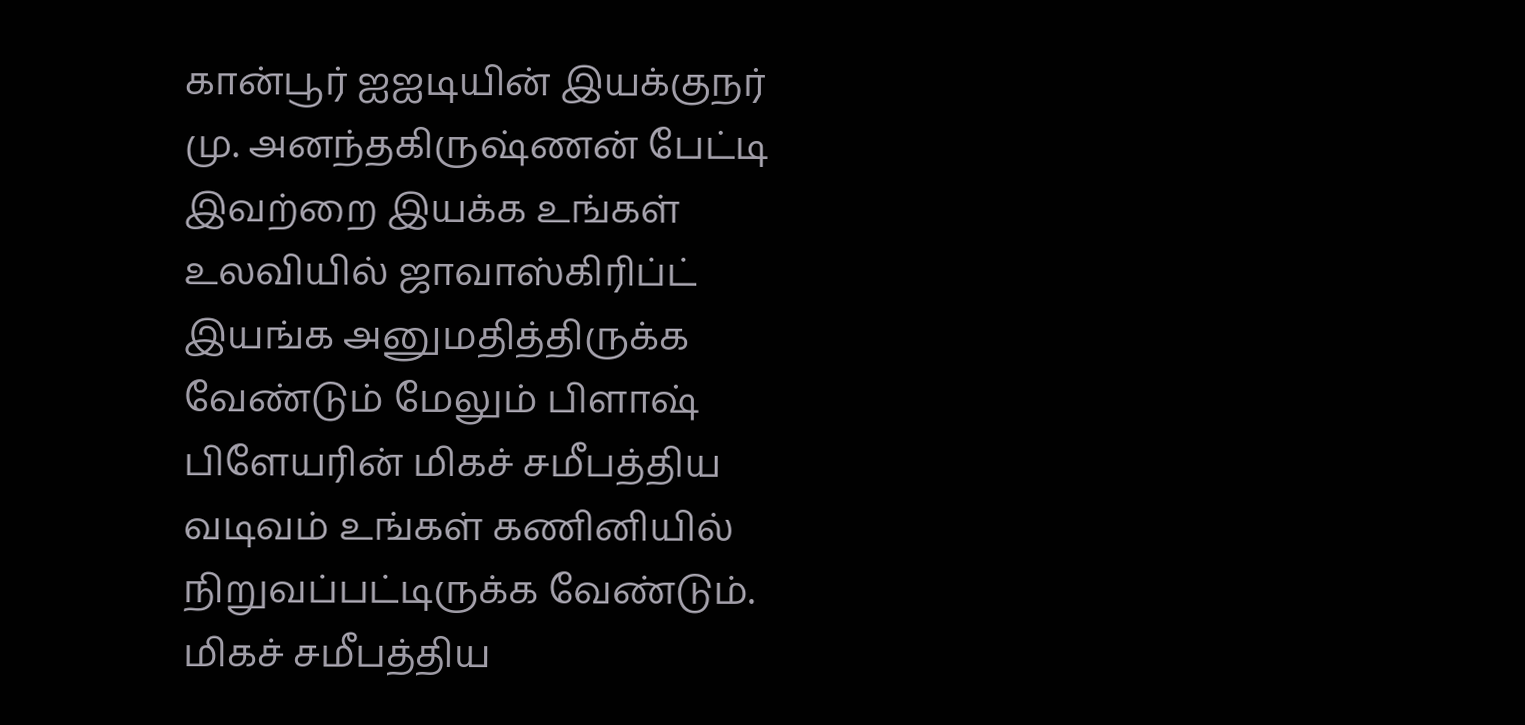கான்பூர் ஐஐடியின் இயக்குநர் மு. அனந்தகிருஷ்ணன் பேட்டி
இவற்றை இயக்க உங்கள் உலவியில் ஜாவாஸ்கிரிப்ட் இயங்க அனுமதித்திருக்க வேண்டும் மேலும் பிளாஷ் பிளேயரின் மிகச் சமீபத்திய வடிவம் உங்கள் கணினியில் நிறுவப்பட்டிருக்க வேண்டும்.
மிகச் சமீபத்திய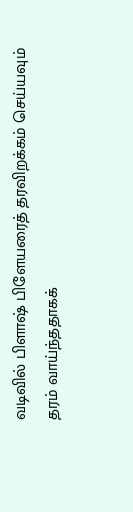வடிவில் பிளாஷ் பிளேயரைத் தரவிறக்கம் செய்யவும்
தரம் வாய்ந்ததாகக்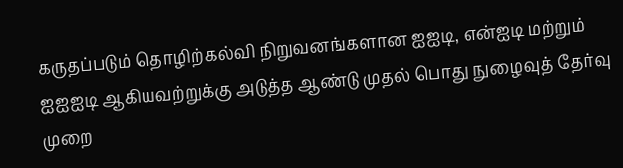கருதப்படும் தொழிற்கல்வி நிறுவனங்களான ஐஐடி, என்ஐடி மற்றும் ஐஐஐடி ஆகியவற்றுக்கு அடுத்த ஆண்டு முதல் பொது நுழைவுத் தேர்வு முறை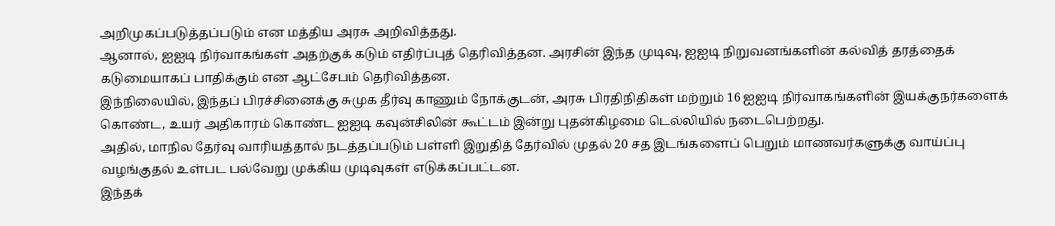அறிமுகப்படுத்தப்படும் என மத்திய அரசு அறிவித்தது.
ஆனால், ஐஐடி நிர்வாகங்கள் அதற்குக் கடும் எதிர்ப்புத் தெரிவித்தன. அரசின் இந்த முடிவு, ஐஐடி நிறுவனங்களின் கல்வித் தரத்தைக் கடுமையாகப் பாதிக்கும் என ஆட்சேபம் தெரிவித்தன.
இந்நிலையில், இந்தப் பிரச்சினைக்கு சுமுக தீர்வு காணும் நோக்குடன், அரசு பிரதிநிதிகள் மற்றும் 16 ஐஐடி நிர்வாகங்களின் இயக்குநர்களைக் கொண்ட, உயர் அதிகாரம் கொண்ட ஐஐடி கவுன்சிலின் கூட்டம் இன்று புதன்கிழமை டெல்லியில் நடைபெற்றது.
அதில், மாநில தேர்வு வாரியத்தால் நடத்தப்படும் பள்ளி இறுதித் தேர்வில் முதல் 20 சத இடங்களைப் பெறும் மாணவர்களுக்கு வாய்ப்பு வழங்குதல் உள்பட பல்வேறு முக்கிய முடிவுகள் எடுக்கப்பட்டன.
இந்தக்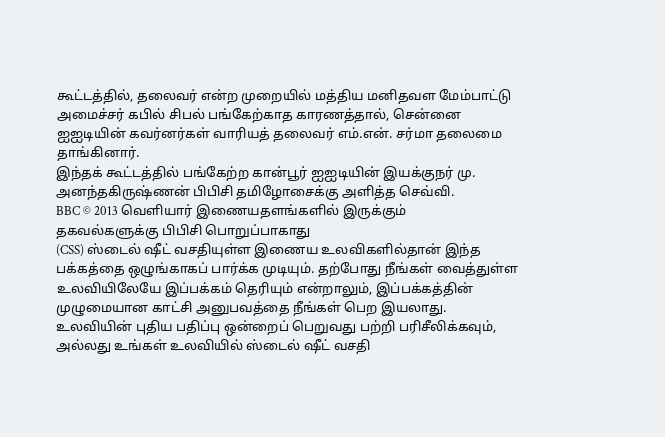கூட்டத்தில், தலைவர் என்ற முறையில் மத்திய மனிதவள மேம்பாட்டு அமைச்சர் கபில் சிபல் பங்கேற்காத காரணத்தால், சென்னை ஐஐடியின் கவர்னர்கள் வாரியத் தலைவர் எம்.என். சர்மா தலைமை தாங்கினார்.
இந்தக் கூட்டத்தில் பங்கேற்ற கான்பூர் ஐஐடியின் இயக்குநர் மு. அனந்தகிருஷ்ணன் பிபிசி தமிழோசைக்கு அளித்த செவ்வி.
BBC © 2013 வெளியார் இணையதளங்களில் இருக்கும் தகவல்களுக்கு பிபிசி பொறுப்பாகாது
(CSS) ஸ்டைல் ஷீட் வசதியுள்ள இணைய உலவிகளில்தான் இந்த பக்கத்தை ஒழுங்காகப் பார்க்க முடியும். தற்போது நீங்கள் வைத்துள்ள உலவியிலேயே இப்பக்கம் தெரியும் என்றாலும், இப்பக்கத்தின் முழுமையான காட்சி அனுபவத்தை நீங்கள் பெற இயலாது. உலவியின் புதிய பதிப்பு ஒன்றைப் பெறுவது பற்றி பரிசீலிக்கவும், அல்லது உங்கள் உலவியில் ஸ்டைல் ஷீட் வசதி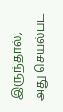இருந்தால், அது செயல்பட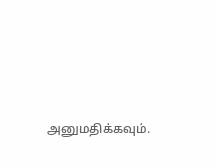அனுமதிக்கவும்.